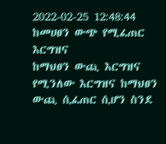2022-02-25 12:48:44
ከመሀፀን ውጭ የሚፈጠር እርግዝና
ከማህፀን ውጪ እርግዝና የሚንለው እርግዝና ከማህፀን ውጪ ሲፈጠር ሲሆን ስንደ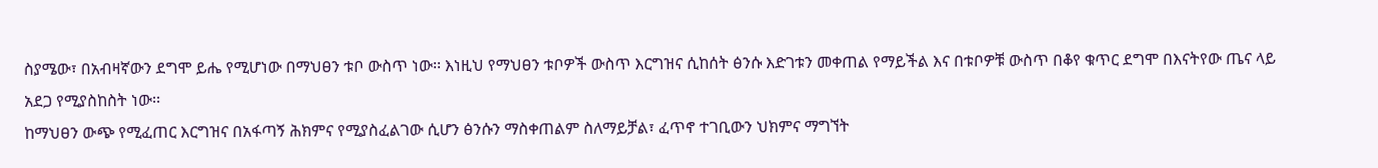ስያሜው፣ በአብዛኛውን ደግሞ ይሔ የሚሆነው በማህፀን ቱቦ ውስጥ ነው፡፡ እነዚህ የማህፀን ቱቦዎች ውስጥ እርግዝና ሲከሰት ፅንሱ እድገቱን መቀጠል የማይችል እና በቱቦዎቹ ውስጥ በቆየ ቁጥር ደግሞ በእናትየው ጤና ላይ አደጋ የሚያስከስት ነው፡፡
ከማህፀን ውጭ የሚፈጠር እርግዝና በአፋጣኝ ሕክምና የሚያስፈልገው ሲሆን ፅንሱን ማስቀጠልም ስለማይቻል፣ ፈጥኖ ተገቢውን ህክምና ማግኘት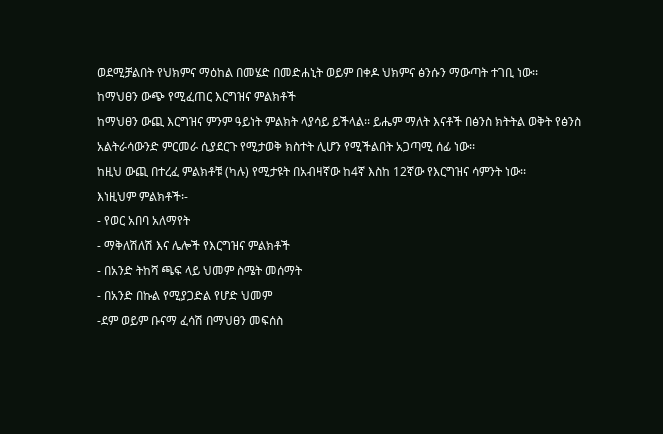ወደሚቻልበት የህክምና ማዕከል በመሄድ በመድሐኒት ወይም በቀዶ ህክምና ፅንሱን ማውጣት ተገቢ ነው፡፡
ከማህፀን ውጭ የሚፈጠር እርግዝና ምልክቶች
ከማህፀን ውጪ እርግዝና ምንም ዓይነት ምልክት ላያሳይ ይችላል፡፡ ይሔም ማለት እናቶች በፅንስ ክትትል ወቅት የፅንስ አልትራሳውንድ ምርመራ ሲያደርጉ የሚታወቅ ክስተት ሊሆን የሚችልበት አጋጣሚ ሰፊ ነው፡፡
ከዚህ ውጪ በተረፈ ምልክቶቹ (ካሉ) የሚታዩት በአብዛኛው ከ4ኛ እስከ 12ኛው የእርግዝና ሳምንት ነው፡፡
እነዚህም ምልክቶች፡-
- የወር አበባ አለማየት
- ማቅለሽለሽ እና ሌሎች የእርግዝና ምልክቶች
- በአንድ ትከሻ ጫፍ ላይ ህመም ስሜት መሰማት
- በአንድ በኩል የሚያጋድል የሆድ ህመም
-ደም ወይም ቡናማ ፈሳሽ በማህፀን መፍሰስ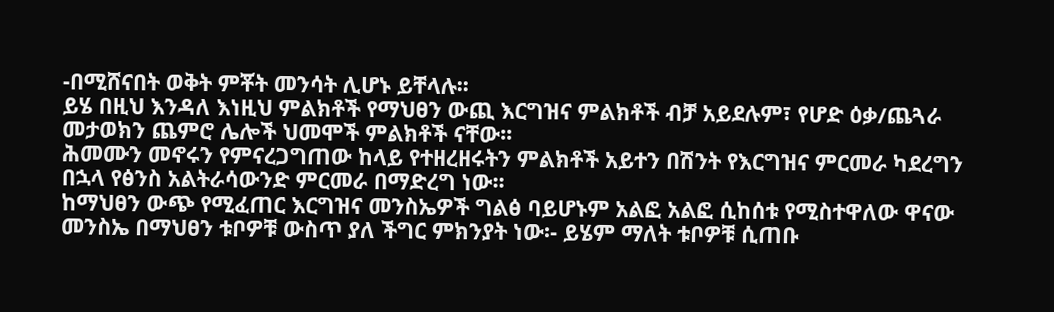-በሚሸናበት ወቅት ምቾት መንሳት ሊሆኑ ይቸላሉ፡፡
ይሄ በዚህ እንዳለ እነዚህ ምልክቶች የማህፀን ውጪ እርግዝና ምልክቶች ብቻ አይደሉም፣ የሆድ ዕቃ/ጨጓራ መታወክን ጨምሮ ሌሎች ህመሞች ምልክቶች ናቸው፡፡
ሕመሙን መኖሩን የምናረጋግጠው ከላይ የተዘረዘሩትን ምልክቶች አይተን በሽንት የእርግዝና ምርመራ ካደረግን በኋላ የፅንስ አልትራሳውንድ ምርመራ በማድረግ ነው፡፡
ከማህፀን ውጭ የሚፈጠር እርግዝና መንስኤዎች ግልፅ ባይሆኑም አልፎ አልፎ ሲከሰቱ የሚስተዋለው ዋናው መንስኤ በማህፀን ቱቦዎቹ ውስጥ ያለ ችግር ምክንያት ነው፡- ይሄም ማለት ቱቦዎቹ ሲጠቡ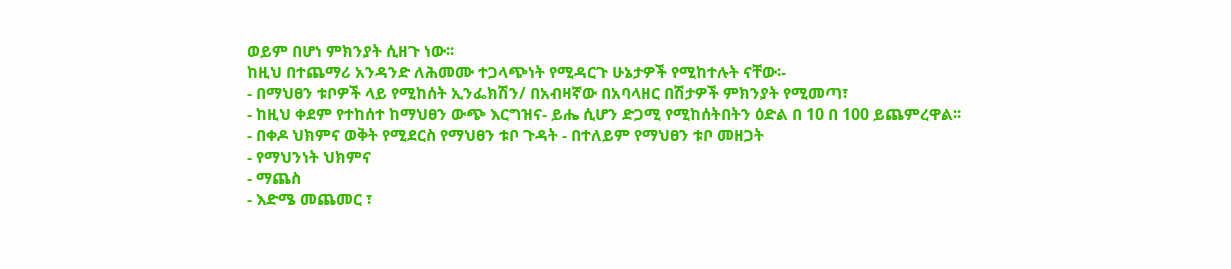ወይም በሆነ ምክንያት ሲዘጉ ነው፡፡
ከዚህ በተጨማሪ አንዳንድ ለሕመሙ ተጋላጭነት የሚዳርጉ ሁኔታዎች የሚከተሉት ናቸው፡-
- በማህፀን ቱቦዎች ላይ የሚከሰት ኢንፌክሽን/ በአብዛኛው በአባላዘር በሽታዎች ምክንያት የሚመጣ፣
- ከዚህ ቀደም የተከሰተ ከማህፀን ውጭ እርግዝና- ይሔ ሲሆን ድጋሚ የሚከሰትበትን ዕድል በ 10 በ 100 ይጨምረዋል፡፡
- በቀዶ ህክምና ወቅት የሚደርስ የማህፀን ቱቦ ጉዳት - በተለይም የማህፀን ቱቦ መዘጋት
- የማህንነት ህክምና
- ማጨስ
- እድሜ መጨመር ፣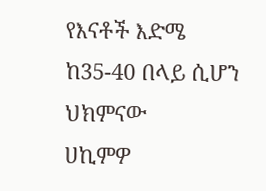የእናቶች እድሜ ከ35-40 በላይ ሲሆን
ህክምናው
ሀኪምዎ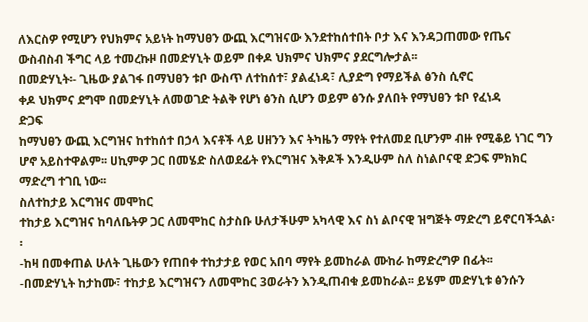ለእርስዎ የሚሆን የህክምና አይነት ከማህፀን ውጪ እርግዝናው እንደተከሰተበት ቦታ እና እንዳጋጠመው የጤና ውስብስብ ችግር ላይ ተመረኩዞ በመድሃኒት ወይም በቀዶ ህክምና ህክምና ያደርግሎታል፡፡
በመድሃኒት፡- ጊዜው ያልገፋ በማህፀን ቱቦ ውስጥ ለተከሰተ፣ ያልፈነዳ፣ ሊያድግ የማይችል ፅንስ ሲኖር
ቀዶ ህክምና ደግሞ በመድሃኒት ለመወገድ ትልቅ የሆነ ፅንስ ሲሆን ወይም ፅንሱ ያለበት የማህፀን ቱቦ የፈነዳ
ድጋፍ
ከማህፀን ውጪ እርግዝና ከተከሰተ በኃላ እናቶች ላይ ሀዘንን እና ትካዜን ማየት የተለመደ ቢሆንም ብዙ የሚቆይ ነገር ግን ሆኖ አይስተዋልም፡፡ ሀኪምዎ ጋር በመሄድ ስለወደፊት የእርግዝና እቅዶች እንዲሁም ስለ ስነልቦናዊ ድጋፍ ምክክር ማድረግ ተገቢ ነው፡፡
ስለተከታይ እርግዝና መሞከር
ተከታይ እርግዝና ከባለቤትዎ ጋር ለመሞከር ስታስቡ ሁለታችሁም አካላዊ እና ስነ ልቦናዊ ዝግጅት ማድረግ ይኖርባችኋል፡፡
-ከዛ በመቀጠል ሁለት ጊዜውን የጠበቀ ተከታታይ የወር አበባ ማየት ይመከራል ሙከራ ከማድረግዎ በፊት፡፡
-በመድሃኒት ከታከሙ፣ ተከታይ እርግዝናን ለመሞከር 3ወራትን እንዲጠብቁ ይመከራል፡፡ ይሄም መድሃኒቱ ፅንሱን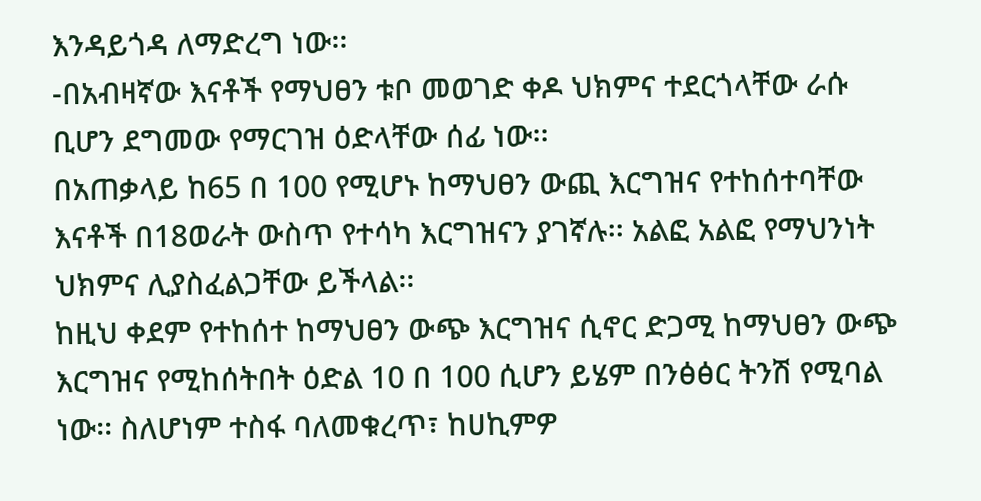እንዳይጎዳ ለማድረግ ነው፡፡
-በአብዛኛው እናቶች የማህፀን ቱቦ መወገድ ቀዶ ህክምና ተደርጎላቸው ራሱ ቢሆን ደግመው የማርገዝ ዕድላቸው ሰፊ ነው፡፡
በአጠቃላይ ከ65 በ 100 የሚሆኑ ከማህፀን ውጪ እርግዝና የተከሰተባቸው እናቶች በ18ወራት ውስጥ የተሳካ እርግዝናን ያገኛሉ፡፡ አልፎ አልፎ የማህንነት ህክምና ሊያስፈልጋቸው ይችላል፡፡
ከዚህ ቀደም የተከሰተ ከማህፀን ውጭ እርግዝና ሲኖር ድጋሚ ከማህፀን ውጭ እርግዝና የሚከሰትበት ዕድል 10 በ 100 ሲሆን ይሄም በንፅፅር ትንሽ የሚባል ነው፡፡ ስለሆነም ተስፋ ባለመቁረጥ፣ ከሀኪምዎ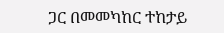ጋር በመመካከር ተከታይ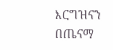እርግዝናን በጤናማ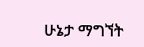ሁኔታ ማግኘት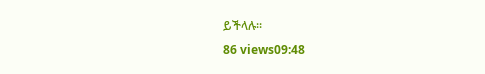ይችላሉ፡፡
86 views09:48